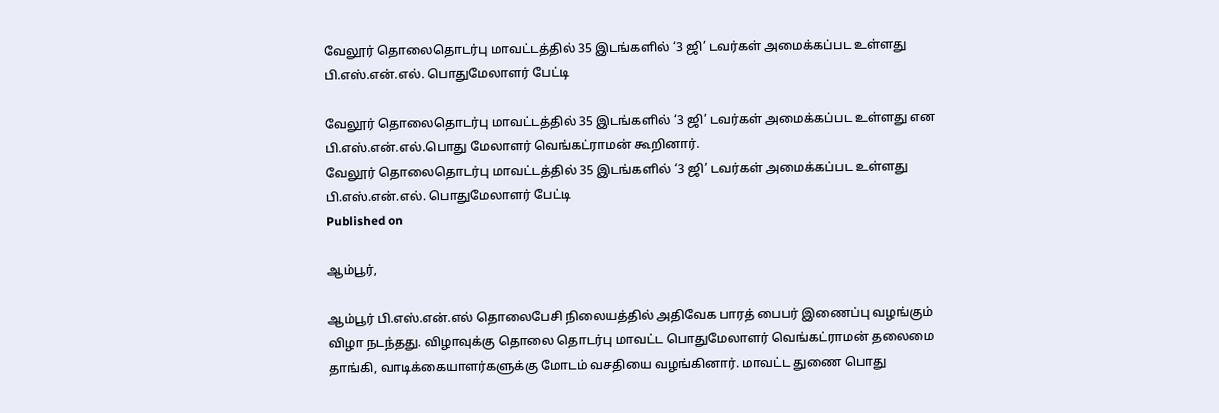வேலூர் தொலைதொடர்பு மாவட்டத்தில் 35 இடங்களில் ‘3 ஜி’ டவர்கள் அமைக்கப்பட உள்ளது பி.எஸ்.என்.எல். பொதுமேலாளர் பேட்டி

வேலூர் தொலைதொடர்பு மாவட்டத்தில் 35 இடங்களில் ‘3 ஜி’ டவர்கள் அமைக்கப்பட உள்ளது என பி.எஸ்.என்.எல்.பொது மேலாளர் வெங்கட்ராமன் கூறினார்.
வேலூர் தொலைதொடர்பு மாவட்டத்தில் 35 இடங்களில் ‘3 ஜி’ டவர்கள் அமைக்கப்பட உள்ளது பி.எஸ்.என்.எல். பொதுமேலாளர் பேட்டி
Published on

ஆம்பூர்,

ஆம்பூர் பி.எஸ்.என்.எல் தொலைபேசி நிலையத்தில் அதிவேக பாரத் பைபர் இணைப்பு வழங்கும் விழா நடந்தது. விழாவுக்கு தொலை தொடர்பு மாவட்ட பொதுமேலாளர் வெங்கட்ராமன் தலைமை தாங்கி, வாடிக்கையாளர்களுக்கு மோடம் வசதியை வழங்கினார். மாவட்ட துணை பொது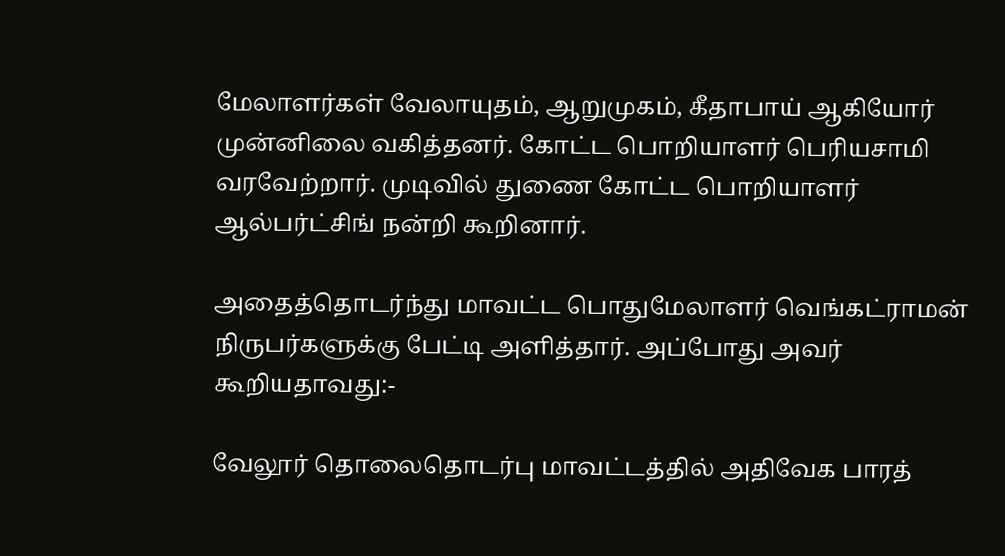மேலாளர்கள் வேலாயுதம், ஆறுமுகம், கீதாபாய் ஆகியோர் முன்னிலை வகித்தனர். கோட்ட பொறியாளர் பெரியசாமி வரவேற்றார். முடிவில் துணை கோட்ட பொறியாளர் ஆல்பர்ட்சிங் நன்றி கூறினார்.

அதைத்தொடர்ந்து மாவட்ட பொதுமேலாளர் வெங்கட்ராமன் நிருபர்களுக்கு பேட்டி அளித்தார். அப்போது அவர் கூறியதாவது:-

வேலூர் தொலைதொடர்பு மாவட்டத்தில் அதிவேக பாரத்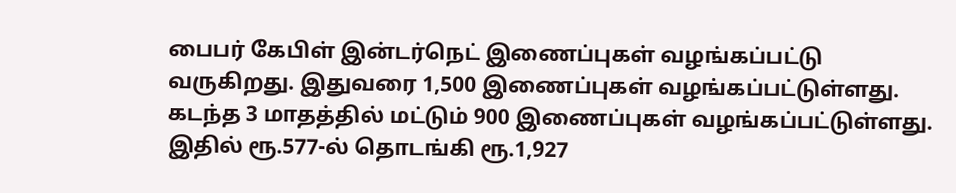பைபர் கேபிள் இன்டர்நெட் இணைப்புகள் வழங்கப்பட்டு வருகிறது. இதுவரை 1,500 இணைப்புகள் வழங்கப்பட்டுள்ளது. கடந்த 3 மாதத்தில் மட்டும் 900 இணைப்புகள் வழங்கப்பட்டுள்ளது. இதில் ரூ.577-ல் தொடங்கி ரூ.1,927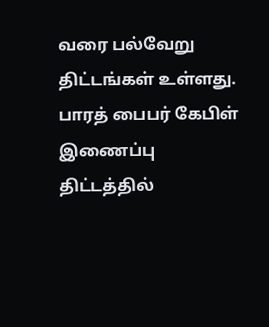வரை பல்வேறு திட்டங்கள் உள்ளது. பாரத் பைபர் கேபிள் இணைப்பு திட்டத்தில்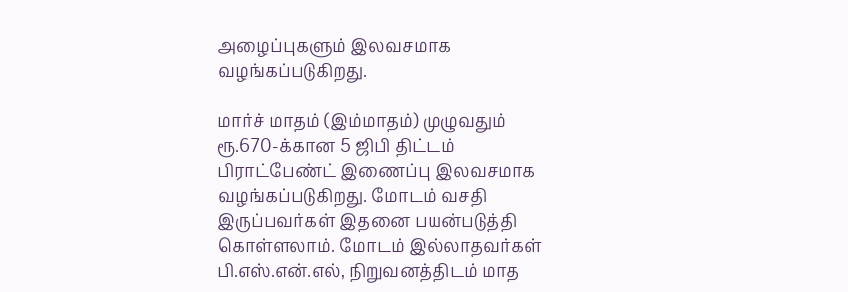அழைப்புகளும் இலவசமாக வழங்கப்படுகிறது.

மார்ச் மாதம் (இம்மாதம்) முழுவதும் ரூ.670-க்கான 5 ஜிபி திட்டம் பிராட்பேண்ட் இணைப்பு இலவசமாக வழங்கப்படுகிறது. மோடம் வசதி இருப்பவர்கள் இதனை பயன்படுத்தி கொள்ளலாம். மோடம் இல்லாதவர்கள் பி.எஸ்.என்.எல், நிறுவனத்திடம் மாத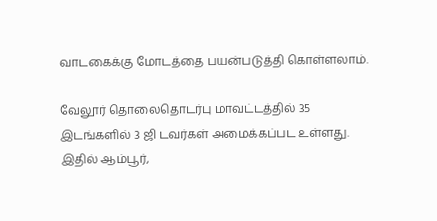வாடகைக்கு மோடத்தை பயன்படுத்தி கொள்ளலாம்.

வேலூர் தொலைதொடர்பு மாவட்டத்தில் 35 இடங்களில் 3 ஜி டவர்கள் அமைக்கப்பட உள்ளது. இதில் ஆம்பூர்,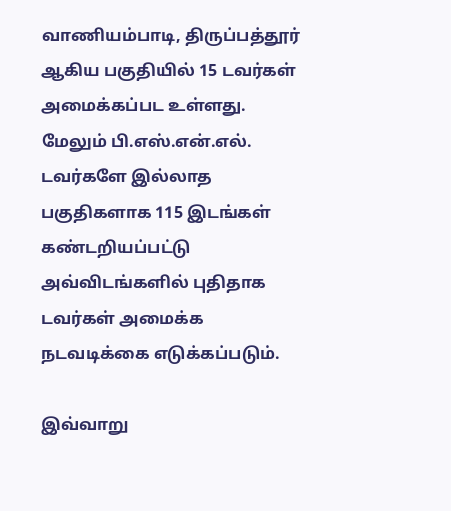வாணியம்பாடி, திருப்பத்தூர் ஆகிய பகுதியில் 15 டவர்கள் அமைக்கப்பட உள்ளது. மேலும் பி.எஸ்.என்.எல். டவர்களே இல்லாத பகுதிகளாக 115 இடங்கள் கண்டறியப்பட்டு அவ்விடங்களில் புதிதாக டவர்கள் அமைக்க நடவடிக்கை எடுக்கப்படும்.

இவ்வாறு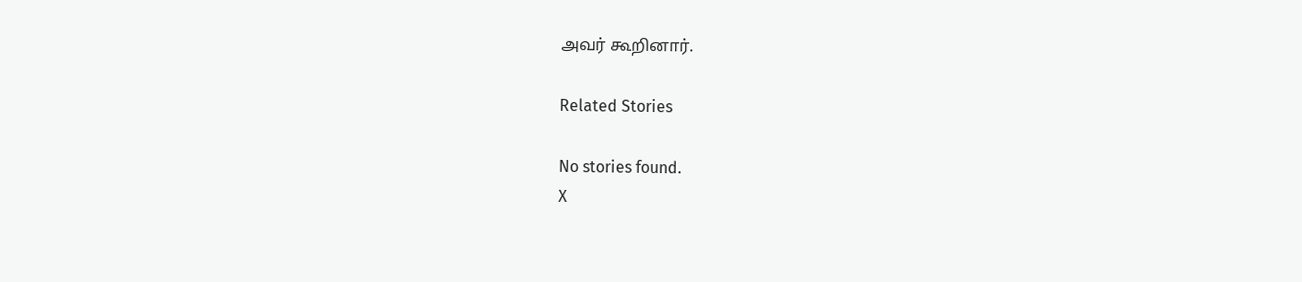அவர் கூறினார்.

Related Stories

No stories found.
X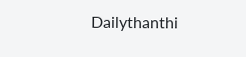Dailythanthi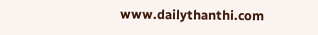www.dailythanthi.com